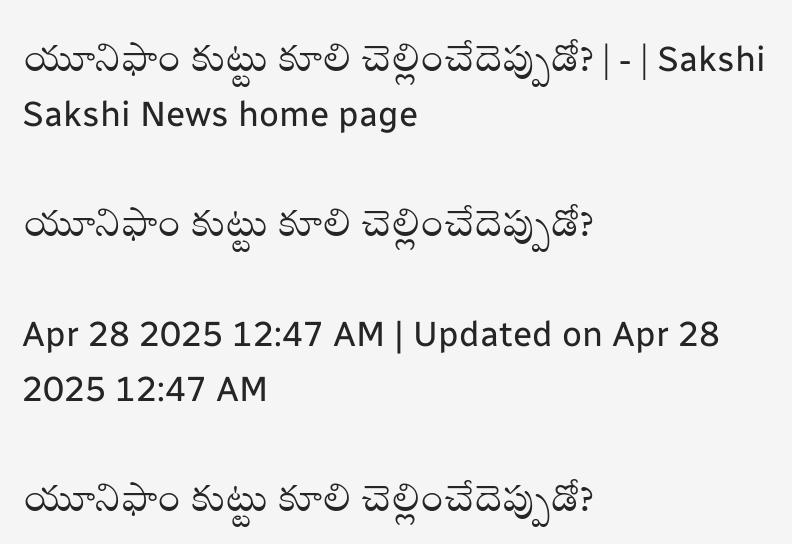యూనిఫాం కుట్టు కూలి చెల్లించేదెప్పుడో? | - | Sakshi
Sakshi News home page

యూనిఫాం కుట్టు కూలి చెల్లించేదెప్పుడో?

Apr 28 2025 12:47 AM | Updated on Apr 28 2025 12:47 AM

యూనిఫాం కుట్టు కూలి చెల్లించేదెప్పుడో?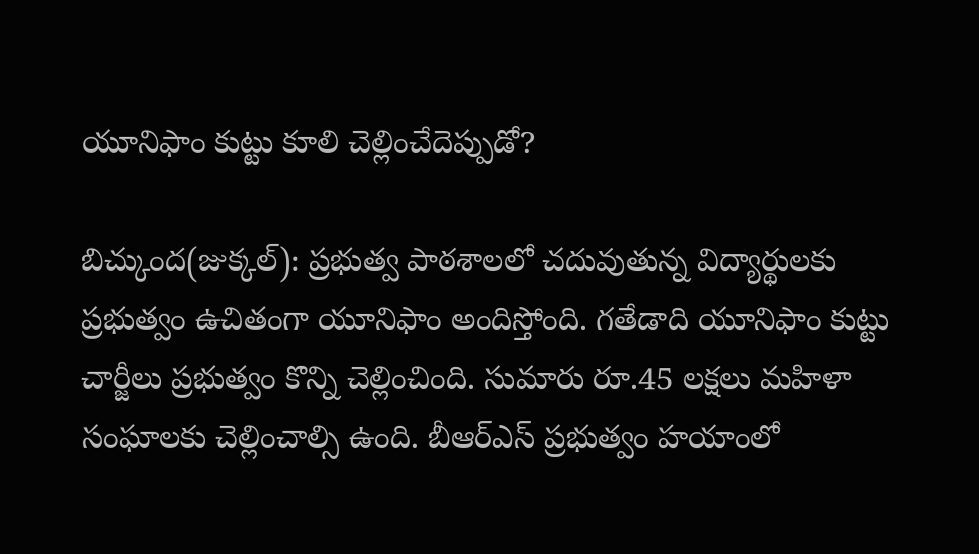యూనిఫాం కుట్టు కూలి చెల్లించేదెప్పుడో?

బిచ్కుంద(జుక్కల్‌): ప్రభుత్వ పాఠశాలలో చదువుతున్న విద్యార్థులకు ప్రభుత్వం ఉచితంగా యూనిఫాం అందిస్తోంది. గతేడాది యూనిఫాం కుట్టు చార్జీలు ప్రభుత్వం కొన్ని చెల్లించింది. సుమారు రూ.45 లక్షలు మహిళా సంఘాలకు చెల్లించాల్సి ఉంది. బీఆర్‌ఎస్‌ ప్రభుత్వం హయాంలో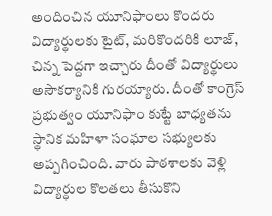అందించిన యూనిఫాంలు కొందరు విద్యార్థులకు టైట్‌, మరికొందరికి లూజ్‌, చిన్న పెద్దగా ఇచ్చారు దీంతో విద్యార్థులు అసౌకర్యానికి గురయ్యారు. దీంతో కాంగ్రెస్‌ ప్రభుత్వం యూనిఫాం కుట్టే బాధ్యతను స్థానిక మహిళా సంఘాల సభ్యులకు అప్పగించింది. వారు పాఠశాలకు వెళ్లి విద్యార్ధుల కొలతలు తీసుకొని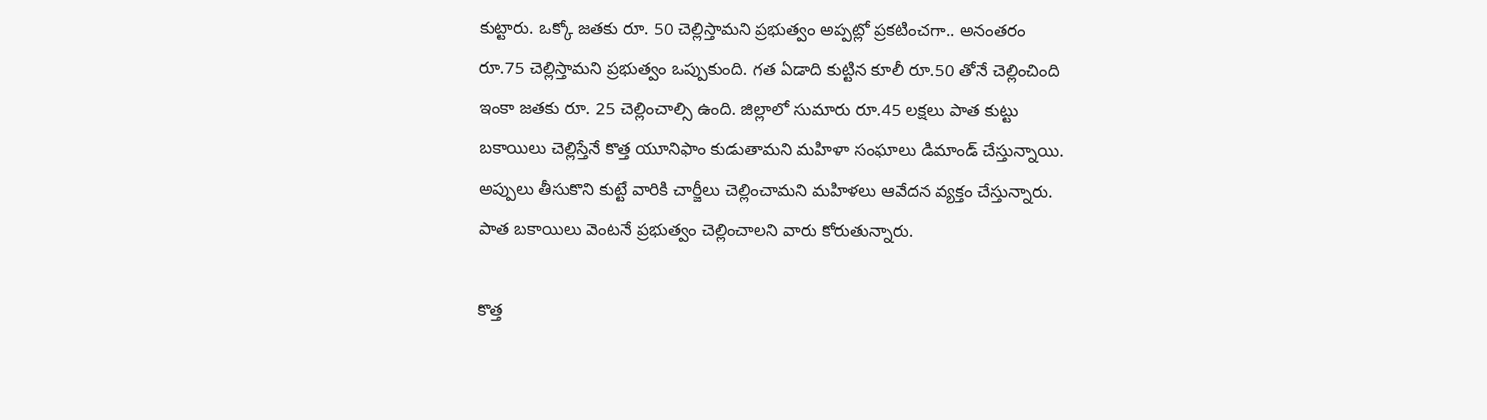కుట్టారు. ఒక్కో జతకు రూ. 50 చెల్లిస్తామని ప్రభుత్వం అప్పట్లో ప్రకటించగా.. అనంతరం రూ.75 చెల్లిస్తామని ప్రభుత్వం ఒప్పుకుంది. గత ఏడాది కుట్టిన కూలీ రూ.50 తోనే చెల్లించింది ఇంకా జతకు రూ. 25 చెల్లించాల్సి ఉంది. జిల్లాలో సుమారు రూ.45 లక్షలు పాత కుట్టు బకాయిలు చెల్లిస్తేనే కొత్త యూనిఫాం కుడుతామని మహిళా సంఘాలు డిమాండ్‌ చేస్తున్నాయి. అప్పులు తీసుకొని కుట్టే వారికి చార్జీలు చెల్లించామని మహిళలు ఆవేదన వ్యక్తం చేస్తున్నారు. పాత బకాయిలు వెంటనే ప్రభుత్వం చెల్లించాలని వారు కోరుతున్నారు.

కొత్త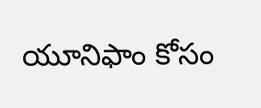యూనిఫాం కోసం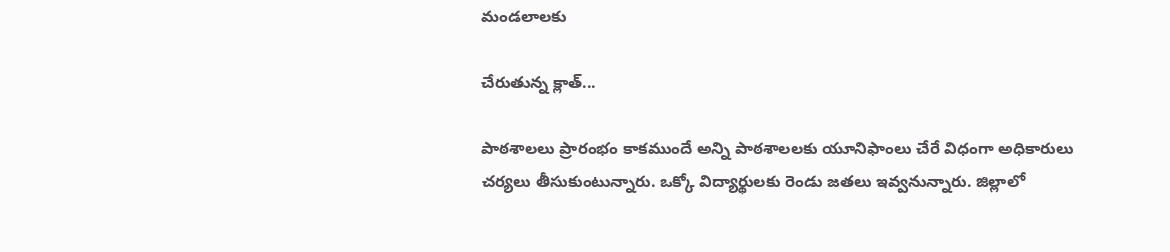మండలాలకు

చేరుతున్న క్లాత్‌...

పాఠశాలలు ప్రారంభం కాకముందే అన్ని పాఠశాలలకు యూనిఫాంలు చేరే విధంగా అధికారులు చర్యలు తీసుకుంటున్నారు. ఒక్కో విద్యార్థులకు రెండు జతలు ఇవ్వనున్నారు. జిల్లాలో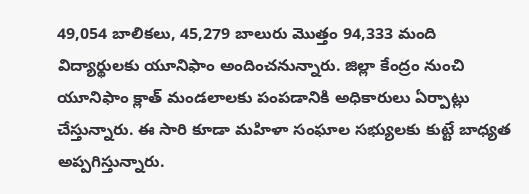49,054 బాలికలు, 45,279 బాలురు మొత్తం 94,333 మంది విద్యార్థులకు యూనిఫాం అందించనున్నారు. జిల్లా కేంద్రం నుంచి యూనిఫాం క్లాత్‌ మండలాలకు పంపడానికి అధికారులు ఏర్పాట్లు చేస్తున్నారు. ఈ సారి కూడా మహిళా సంఘాల సభ్యులకు కుట్టే బాధ్యత అప్పగిస్తున్నారు.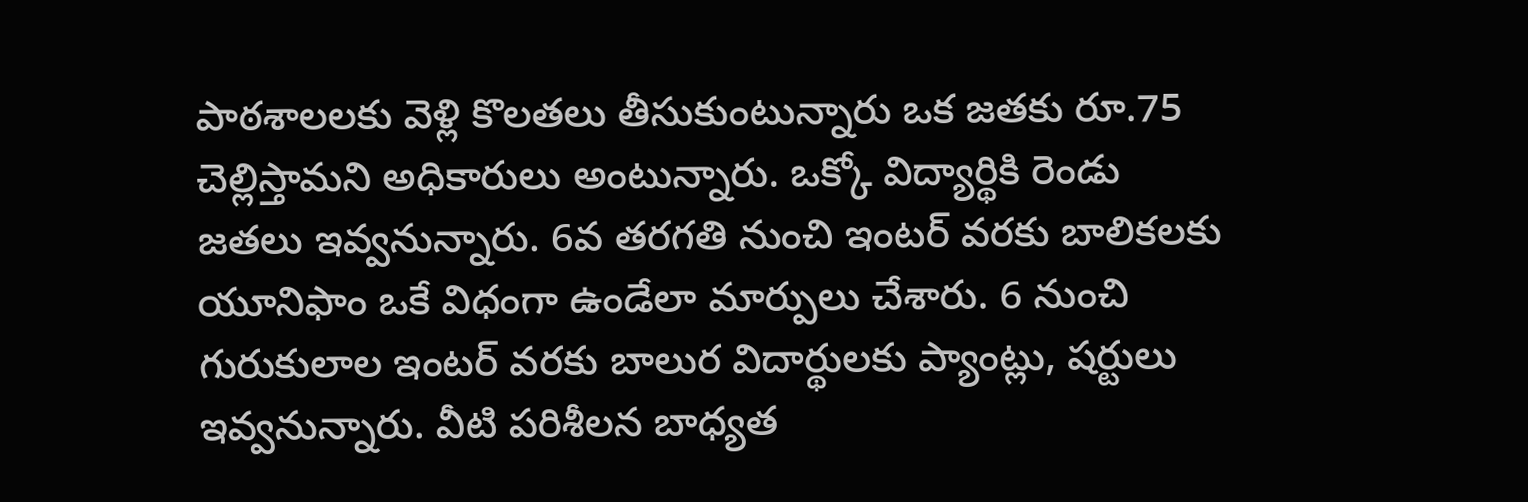పాఠశాలలకు వెళ్లి కొలతలు తీసుకుంటున్నారు ఒక జతకు రూ.75 చెల్లిస్తామని అధికారులు అంటున్నారు. ఒక్కో విద్యార్థికి రెండు జతలు ఇవ్వనున్నారు. 6వ తరగతి నుంచి ఇంటర్‌ వరకు బాలికలకు యూనిఫాం ఒకే విధంగా ఉండేలా మార్పులు చేశారు. 6 నుంచి గురుకులాల ఇంటర్‌ వరకు బాలుర విదార్థులకు ప్యాంట్లు, షర్టులు ఇవ్వనున్నారు. వీటి పరిశీలన బాధ్యత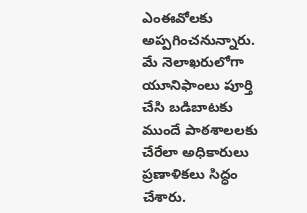ఎంఈవోలకు అప్పగించనున్నారు. మే నెలాఖరులోగా యూనిఫాంలు పూర్తి చేసి బడిబాటకు ముందే పాఠశాలలకు చేరేలా అధికారులు ప్రణాళికలు సిద్ధం చేశారు.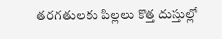తరగతులకు పిల్లలు కొత్త దుస్తుల్లో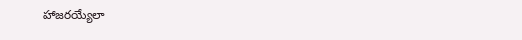హాజరయ్యేలా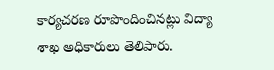కార్యచరణ రూపొందించినట్లు విద్యా శాఖ అధికారులు తెలిపారు.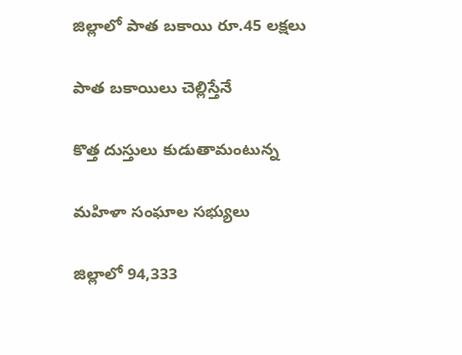జిల్లాలో పాత బకాయి రూ.45 లక్షలు

పాత బకాయిలు చెల్లిస్తేనే

కొత్త దుస్తులు కుడుతామంటున్న

మహిళా సంఘాల సభ్యులు

జిల్లాలో 94,333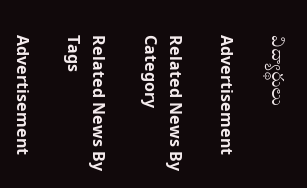విద్యార్థులు

Advertisement

Related News By Category

Related News By Tags

Advertisement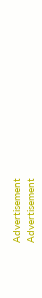Advertisement
Advertisement